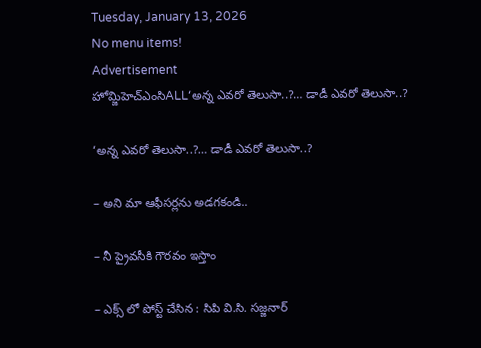Tuesday, January 13, 2026
No menu items!
Advertisement
హోమ్జిహెచ్ఎంసిALL‘అన్న ఎవరో తెలుసా..?… డాడీ ఎవరో తెలుసా..?

‘అన్న ఎవరో తెలుసా..?… డాడీ ఎవరో తెలుసా..?

– అని మా ఆఫీసర్లను అడగకండి..

– నీ ప్రైవసీకి గౌరవం ఇస్తాం

– ఎక్స్ లో పోస్ట్ చేసిన : సిపి వి.సి. సజ్జనార్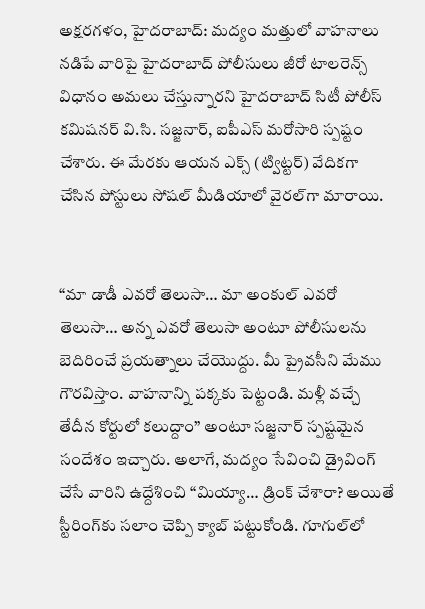అక్షరగళం, హైదరాబాద్: మద్యం మత్తులో వాహనాలు నడిపే వారిపై హైదరాబాద్ పోలీసులు జీరో టాలరెన్స్ విధానం అమలు చేస్తున్నారని హైదరాబాద్ సిటీ పోలీస్ కమిషనర్ వి.సి. సజ్జనార్, ఐపీఎస్ మరోసారి స్పష్టం చేశారు. ఈ మేరకు ఆయన ఎక్స్ (ట్విట్టర్) వేదికగా చేసిన పోస్టులు సోషల్ మీడియాలో వైరల్‌గా మారాయి.


“మా డాడీ ఎవరో తెలుసా… మా అంకుల్ ఎవరో తెలుసా… అన్న ఎవరో తెలుసా అంటూ పోలీసులను బెదిరించే ప్రయత్నాలు చేయొద్దు. మీ ప్రైవసీని మేము గౌరవిస్తాం. వాహనాన్ని పక్కకు పెట్టండి. మళ్లీ వచ్చే తేదీన కోర్టులో కలుద్దాం” అంటూ సజ్జనార్ స్పష్టమైన సందేశం ఇచ్చారు. అలాగే, మద్యం సేవించి డ్రైవింగ్ చేసే వారిని ఉద్దేశించి “మియ్యా… డ్రింక్ చేశారా? అయితే స్టీరింగ్‌కు సలాం చెప్పి క్యాబ్ పట్టుకోండి. గూగుల్‌లో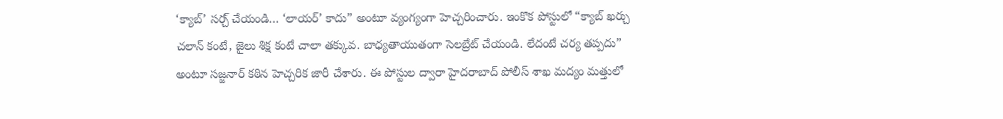‘క్యాబ్’ సర్చ్ చేయండి… ‘లాయర్’ కాదు” అంటూ వ్యంగ్యంగా హెచ్చరించారు. ఇంకొక పోస్టులో “క్యాబ్ ఖర్చు చలాన్ కంటే, జైలు శిక్ష కంటే చాలా తక్కువ. బాధ్యతాయుతంగా సెలబ్రేట్ చేయండి. లేదంటే చర్య తప్పదు” అంటూ సజ్జనార్ కఠిన హెచ్చరిక జారీ చేశారు. ఈ పోస్టుల ద్వారా హైదరాబాద్ పోలీస్ శాఖ మద్యం మత్తులో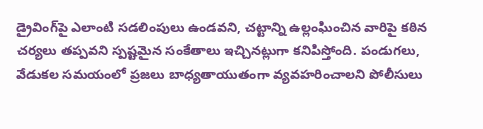డ్రైవింగ్‌పై ఎలాంటి సడలింపులు ఉండవని, చట్టాన్ని ఉల్లంఘించిన వారిపై కఠిన చర్యలు తప్పవని స్పష్టమైన సంకేతాలు ఇచ్చినట్లుగా కనిపిస్తోంది. పండుగలు, వేడుకల సమయంలో ప్రజలు బాధ్యతాయుతంగా వ్యవహరించాలని పోలీసులు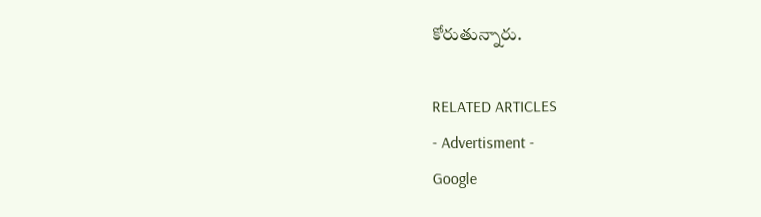కోరుతున్నారు.

RELATED ARTICLES
- Advertisment -
Google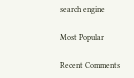search engine

Most Popular

Recent Comments